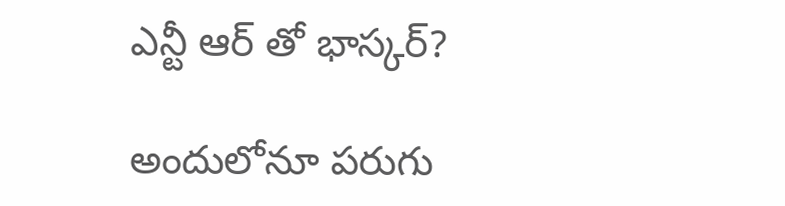ఎన్టీ ఆర్ తో భాస్కర్?

అందులోనూ పరుగు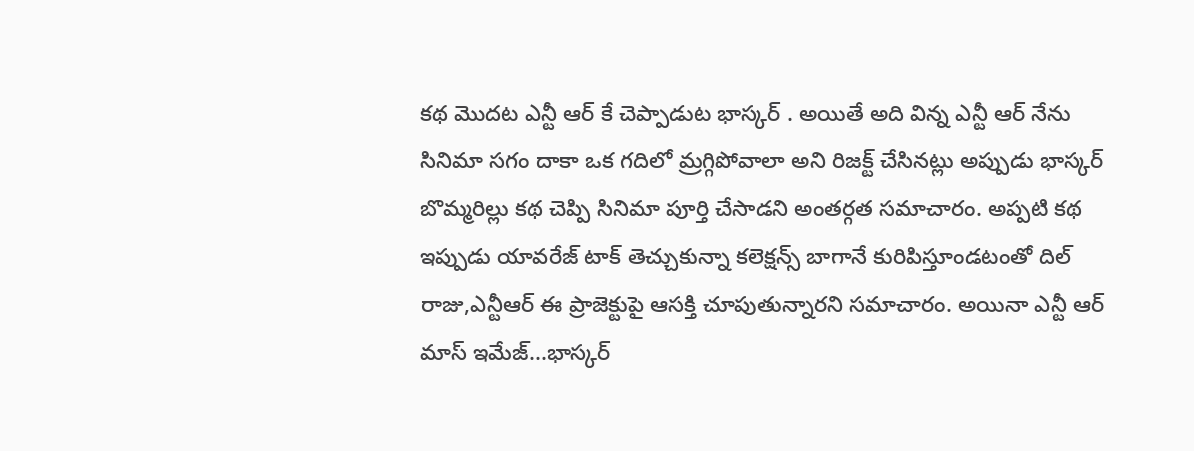కథ మొదట ఎన్టీ ఆర్ కే చెప్పాడుట భాస్కర్ . అయితే అది విన్న ఎన్టీ ఆర్ నేను సినిమా సగం దాకా ఒక గదిలో మ్రగ్గిపోవాలా అని రిజక్ట్ చేసినట్లు అప్పుడు భాస్కర్ బొమ్మరిల్లు కథ చెప్పి సినిమా పూర్తి చేసాడని అంతర్గత సమాచారం. అప్పటి కథ ఇప్పుడు యావరేజ్ టాక్ తెచ్చుకున్నా కలెక్షన్స్ బాగానే కురిపిస్తూండటంతో దిల్ రాజు,ఎన్టీఆర్ ఈ ప్రాజెక్టుపై ఆసక్తి చూపుతున్నారని సమాచారం. అయినా ఎన్టీ ఆర్ మాస్ ఇమేజ్...భాస్కర్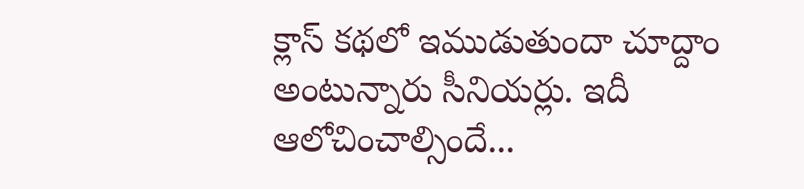క్లాస్ కథలో ఇముడుతుందా చూద్దాం అంటున్నారు సీనియర్లు. ఇదీ ఆలోచించాల్సిందే...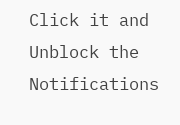Click it and Unblock the Notifications